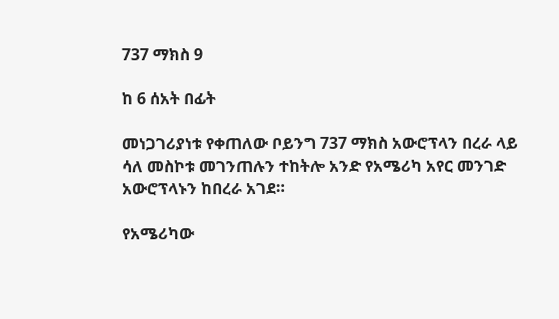737 ማክስ 9

ከ 6 ሰአት በፊት

መነጋገሪያነቱ የቀጠለው ቦይንግ 737 ማክስ አውሮፕላን በረራ ላይ ሳለ መስኮቱ መገንጠሉን ተከትሎ አንድ የአሜሪካ አየር መንገድ አውሮፕላኑን ከበረራ አገደ።

የአሜሪካው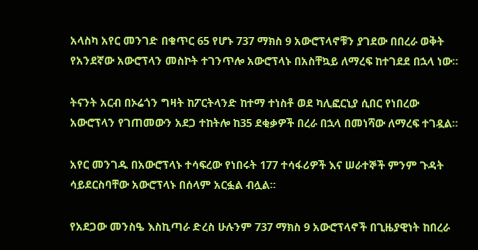አላስካ አየር መንገድ በቁጥር 65 የሆኑ 737 ማክስ 9 አውሮፕላኖቹን ያገደው በበረራ ወቅት የአንደኛው አውሮፕላን መስኮት ተገንጥሎ አውሮፕላኑ በአስቸኳይ ለማረፍ ከተገደደ በኋላ ነው።

ትናንት አርብ በኦሬጎን ግዛት ከፖርትላንድ ከተማ ተነስቶ ወደ ካሊፎርኒያ ሲበር የነበረው አውሮፕላን የገጠመውን አደጋ ተከትሎ ከ35 ደቂቃዎች በረራ በኋላ በመነሻው ለማረፍ ተገዷል።

አየር መንገዱ በአውሮፕላኑ ተሳፍረው የነበሩት 177 ተሳፋሪዎች እና ሠራተኞች ምንም ጉዳት ሳይደርስባቸው አውሮፕላኑ በሰላም አርፏል ብሏል።

የአደጋው መንስዔ እስኪጣራ ድረስ ሁሉንም 737 ማክስ 9 አውሮፕላኖች በጊዜያዊነት ከበረራ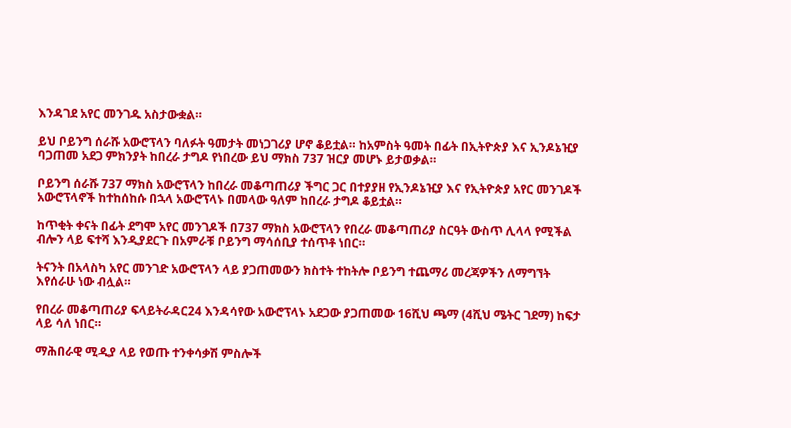እንዳገደ አየር መንገዱ አስታውቋል።

ይህ ቦይንግ ሰራሹ አውሮፕላን ባለፉት ዓመታት መነጋገሪያ ሆኖ ቆይቷል። ከአምስት ዓመት በፊት በኢትዮጵያ እና ኢንዶኔዢያ ባጋጠመ አደጋ ምክንያት ከበረራ ታግዶ የነበረው ይህ ማክስ 737 ዝርያ መሆኑ ይታወቃል።

ቦይንግ ሰራሹ 737 ማክስ አውሮፕላን ከበረራ መቆጣጠሪያ ችግር ጋር በተያያዘ የኢንዶኔዢያ እና የኢትዮጵያ አየር መንገዶች አውሮፕላኖች ከተከሰከሱ በኋላ አውሮፕላኑ በመላው ዓለም ከበረራ ታግዶ ቆይቷል።

ከጥቂት ቀናት በፊት ደግሞ አየር መንገዶች በ737 ማክስ አውሮፕላን የበረራ መቆጣጠሪያ ስርዓት ውስጥ ሊላላ የሚችል ብሎን ላይ ፍተሻ እንዲያደርጉ በአምራቹ ቦይንግ ማሳሰቢያ ተሰጥቶ ነበር።

ትናንት በአላስካ አየር መንገድ አውሮፕላን ላይ ያጋጠመውን ክስተት ተከትሎ ቦይንግ ተጨማሪ መረጃዎችን ለማግኘት እየሰራሁ ነው ብሏል።

የበረራ መቆጣጠሪያ ፍላይትራዳር24 እንዳሳየው አውሮፕላኑ አደጋው ያጋጠመው 16ሺህ ጫማ (4ሺህ ሜትር ገደማ) ከፍታ ላይ ሳለ ነበር።

ማሕበራዊ ሚዲያ ላይ የወጡ ተንቀሳቃሽ ምስሎች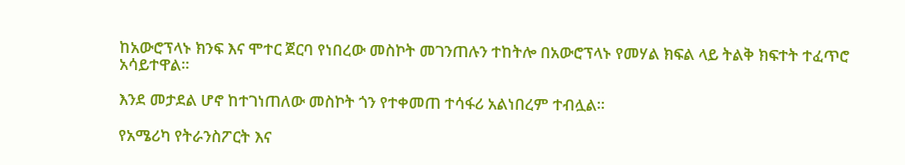ከአውሮፕላኑ ክንፍ እና ሞተር ጀርባ የነበረው መስኮት መገንጠሉን ተከትሎ በአውሮፕላኑ የመሃል ክፍል ላይ ትልቅ ክፍተት ተፈጥሮ አሳይተዋል።

እንደ መታደል ሆኖ ከተገነጠለው መስኮት ጎን የተቀመጠ ተሳፋሪ አልነበረም ተብሏል።

የአሜሪካ የትራንስፖርት እና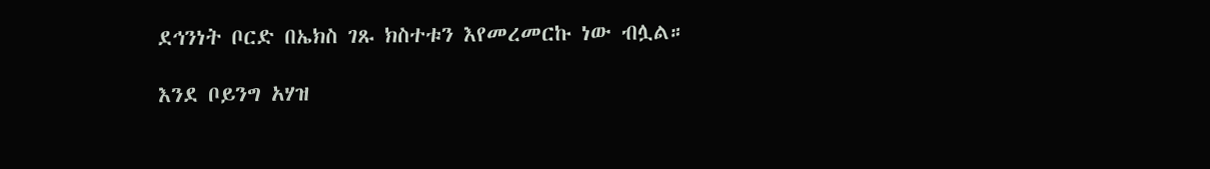ደኅንነት ቦርድ በኤክስ ገጹ ክስተቱን እየመረመርኩ ነው ብሏል።

እንደ ቦይንግ አሃዝ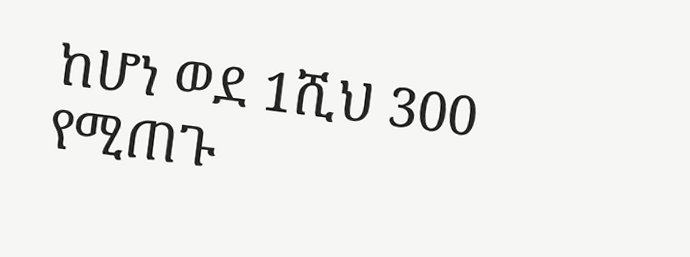ከሆነ ወደ 1ሺህ 300 የሚጠጉ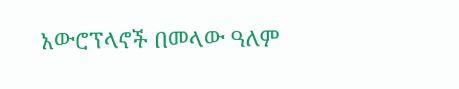አውሮፕላኖች በመላው ዓለም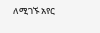ለሚገኙ አየር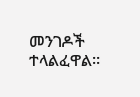መንገዶች ተላልፈዋል።